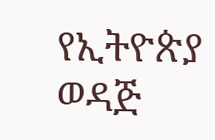የኢትዮጵያ ወዳጅ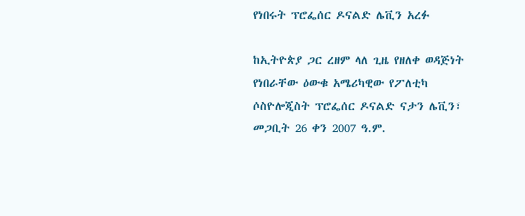የነበሩት ፕሮፌሰር ዶናልድ ሌቪን አረፉ

ከኢትዮጵያ ጋር ረዘም ላለ ጊዜ የዘለቀ ወዳጅነት የነበራቸው ዕውቁ አሜሪካዊው የፖለቲካ ሶስዮሎጂስት ፕሮፌሰር ዶናልድ ናታን ሌቪን፣ መጋቢት 26 ቀን 2007 ዓ.ም.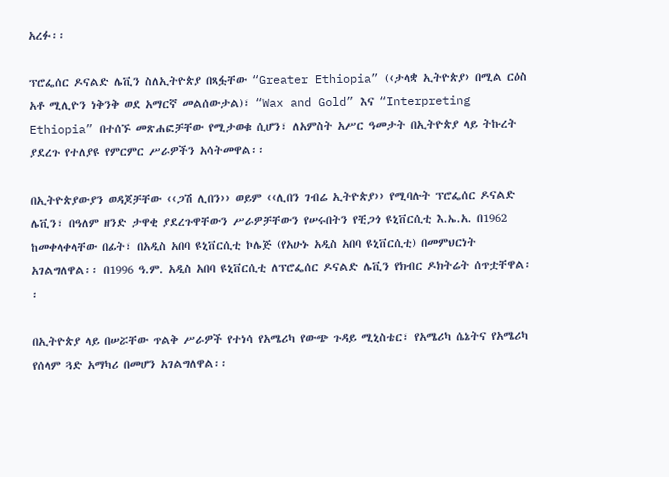አረፉ፡፡

ፕሮፌሰር ዶናልድ ሌቪን ስለኢትዮጵያ በጻፏቸው “Greater Ethiopia” (‹ታላቋ ኢትዮጵያ› በሚል ርዕስ አቶ ሚሊዮን ነቅንቅ ወደ አማርኛ መልሰውታል)፣ “Wax and Gold” እና “Interpreting Ethiopia” በተሰኙ መጽሐፎቻቸው የሚታወቁ ሲሆን፣ ለአምስት አሥር ዓመታት በኢትዮጵያ ላይ ትኩረት ያደረጉ የተለያዩ የምርምር ሥራዎችን አሳትመዋል፡፡

በኢትዮጵያውያን ወዳጆቻቸው ‹‹ጋሽ ሊበን›› ወይም ‹‹ሊበን ገብሬ ኢትዮጵያ›› የሚባሉት ፕሮፌሰር ዶናልድ ሌቪን፣ በዓለም ዘንድ ታዋቂ ያደረጉዋቸውን ሥራዎቻቸውን የሠሩበትን የቺጋጎ ዩኒቨርሲቲ እ.ኤ.አ. በ1962 ከመቀላቀላቸው በፊት፣ በአዲስ አበባ ዩኒቨርሲቲ ኮሌጅ (የአሁኑ አዲስ አበባ ዩኒቨርሲቲ) በመምህርነት አገልግለዋል፡፡ በ1996 ዓ.ም. አዲስ አበባ ዩኒቨርሲቲ ለፕሮፌሰር ዶናልድ ሌቪን የክብር ዶክትሬት ሰጥቷቸዋል፡፡

በኢትዮጵያ ላይ በሠሯቸው ጥልቅ ሥራዎች የተነሳ የአሜሪካ የውጭ ጉዳይ ሚኒስቴር፣ የአሜሪካ ሴኔትና የአሜሪካ የሰላም ጓድ አማካሪ በመሆን አገልግለዋል፡፡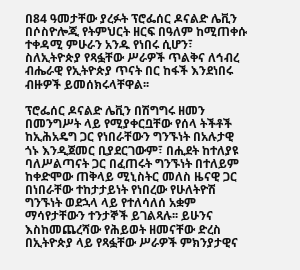በ84 ዓመታቸው ያረፉት ፕሮፌሰር ዶናልድ ሌቪን በሶስዮሎጂ የትምህርት ዘርፍ በዓለም ከሚጠቀሱ ተቀዳሚ ምሁራን አንዱ የነበሩ ሲሆን፣ ስለኢትዮጵያ የጻፏቸው ሥራዎች ጥልቅና ለኅብረ ብሔራዊ የኢትዮጵያ ጥናት በር ከፋች እንደነበሩ ብዙዎች ይመሰክሩላቸዋል፡፡

ፕሮፌሰር ዶናልድ ሌቪን በሽግግሩ ዘመን በመንግሥት ላይ የሚያቀርቧቸው የሰላ ትችቶች ከኢሕአዴግ ጋር የነበራቸውን ግንኙነት በአሉታዊ ጎኑ እንዲጀመር ቢያደርገውም፣ በሒደት ከተለያዩ ባለሥልጣናት ጋር በፈጠሩት ግንኙነት በተለይም ከቀድሞው ጠቅላይ ሚኒስትር መለስ ዜናዊ ጋር በነበራቸው ተከታታይነት የነበረው የሁለትዮሽ ግንኙነት ወደኋላ ላይ የተለሳለሰ አቋም ማሳየታቸውን ተንታኞች ይገልጻሉ፡፡ ይሁንና እስከመጨረሻው የሕይወት ዘመናቸው ድረስ በኢትዮጵያ ላይ የጻፏቸው ሥራዎች ምክንያታዊና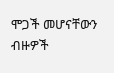ሞጋች መሆናቸውን ብዙዎች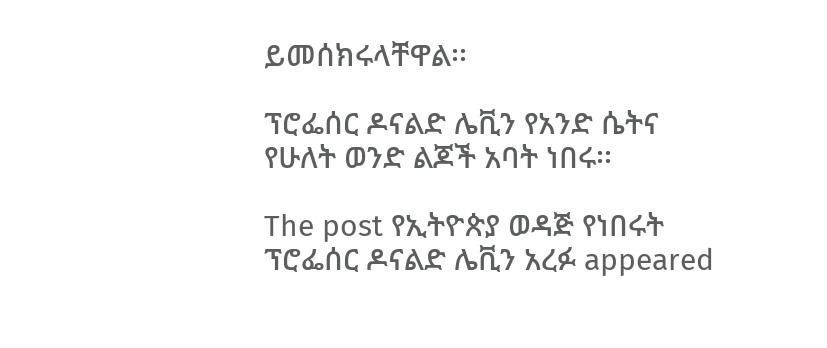ይመሰክሩላቸዋል፡፡

ፕሮፌሰር ዶናልድ ሌቪን የአንድ ሴትና የሁለት ወንድ ልጆች አባት ነበሩ፡፡

The post የኢትዮጵያ ወዳጅ የነበሩት ፕሮፌሰር ዶናልድ ሌቪን አረፉ appeared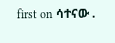first on ሳተናው .